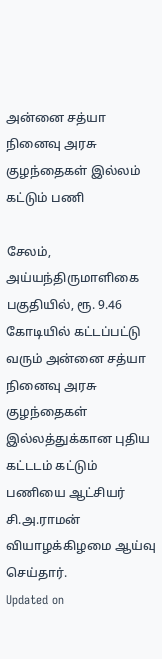அன்னை சத்யா நினைவு அரசு குழந்தைகள் இல்லம் கட்டும் பணி

சேலம், அய்யந்திருமாளிகை பகுதியில், ரூ. 9.46 கோடியில் கட்டப்பட்டு வரும் அன்னை சத்யா நினைவு அரசு குழந்தைகள் இல்லத்துக்கான புதிய கட்டடம் கட்டும் பணியை ஆட்சியர் சி.அ.ராமன் வியாழக்கிழமை ஆய்வு செய்தார்.
Updated on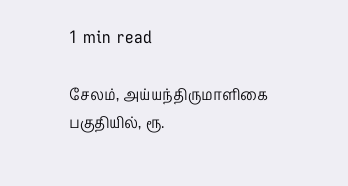1 min read

சேலம், அய்யந்திருமாளிகை பகுதியில், ரூ.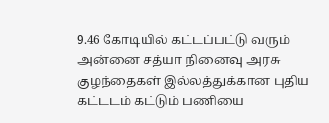9.46 கோடியில் கட்டப்பட்டு வரும் அன்னை சத்யா நினைவு அரசு குழந்தைகள் இல்லத்துக்கான புதிய கட்டடம் கட்டும் பணியை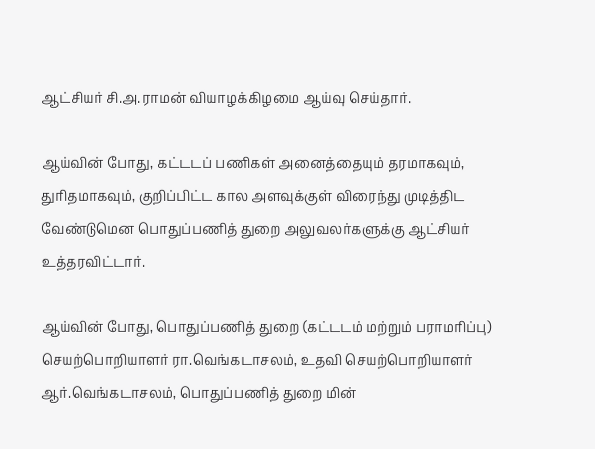ஆட்சியர் சி.அ.ராமன் வியாழக்கிழமை ஆய்வு செய்தார்.

ஆய்வின் போது, கட்டடப் பணிகள் அனைத்தையும் தரமாகவும், துரிதமாகவும், குறிப்பிட்ட கால அளவுக்குள் விரைந்து முடித்திட வேண்டுமென பொதுப்பணித் துறை அலுவலர்களுக்கு ஆட்சியர் உத்தரவிட்டார்.

ஆய்வின் போது, பொதுப்பணித் துறை (கட்டடம் மற்றும் பராமரிப்பு) செயற்பொறியாளர் ரா.வெங்கடாசலம், உதவி செயற்பொறியாளர் ஆர்.வெங்கடாசலம், பொதுப்பணித் துறை மின்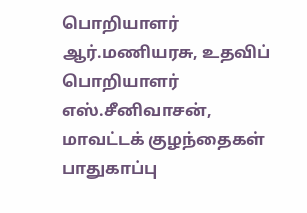பொறியாளர் ஆர்.மணியரசு, உதவிப் பொறியாளர் எஸ்.சீனிவாசன், மாவட்டக் குழந்தைகள் பாதுகாப்பு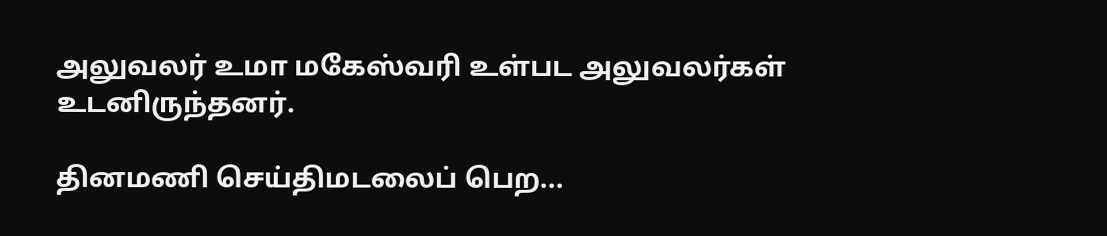அலுவலர் உமா மகேஸ்வரி உள்பட அலுவலர்கள் உடனிருந்தனர்.

தினமணி செய்திமடலைப் பெற...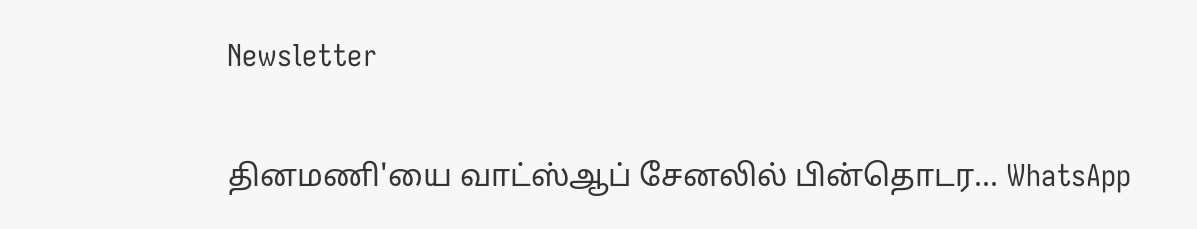Newsletter

தினமணி'யை வாட்ஸ்ஆப் சேனலில் பின்தொடர... WhatsApp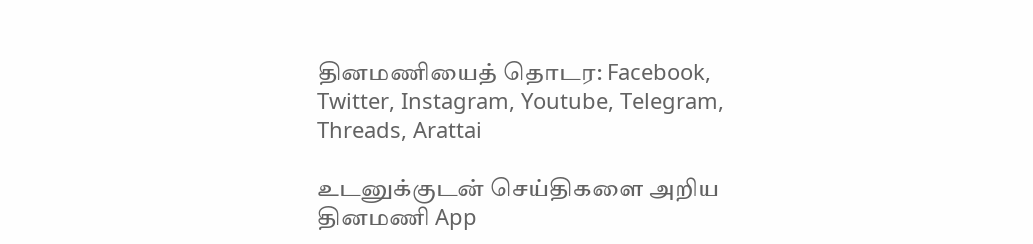தினமணியைத் தொடர: Facebook, Twitter, Instagram, Youtube, Telegram, Threads, Arattai

உடனுக்குடன் செய்திகளை அறிய தினமணி App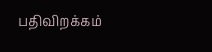பதிவிறக்கம்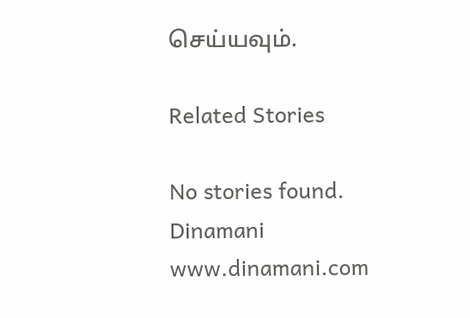செய்யவும்.

Related Stories

No stories found.
Dinamani
www.dinamani.com